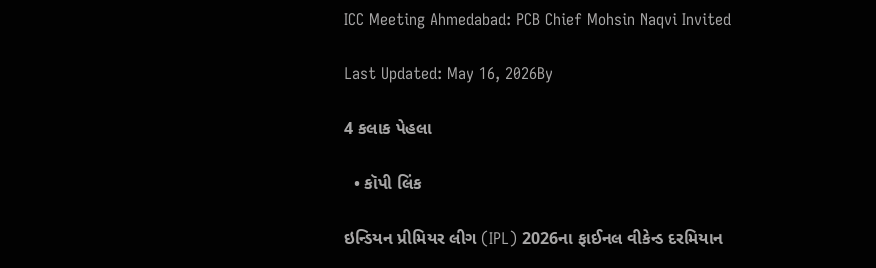ICC Meeting Ahmedabad: PCB Chief Mohsin Naqvi Invited

Last Updated: May 16, 2026By

4 કલાક પેહલા

  • કૉપી લિંક

ઇન્ડિયન પ્રીમિયર લીગ (IPL) 2026ના ફાઈનલ વીકેન્ડ દરમિયાન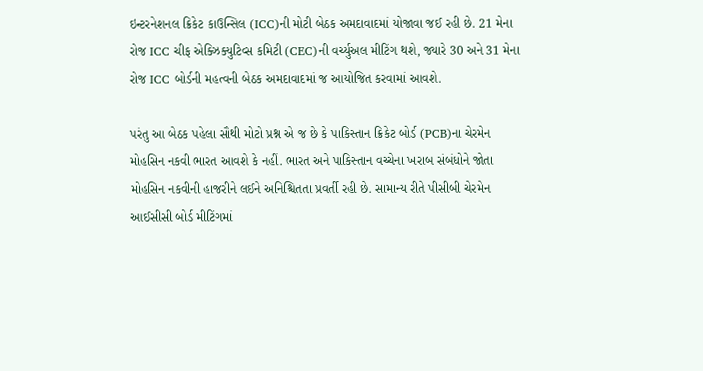ઇન્ટરનેશનલ ક્રિકેટ કાઉન્સિલ (ICC)ની મોટી બેઠક અમદાવાદમાં યોજાવા જઈ રહી છે. 21 મેના રોજ ICC ચીફ એક્ઝિક્યુટિવ્સ કમિટી (CEC)ની વર્ચ્યુઅલ મીટિંગ થશે, જ્યારે 30 અને 31 મેના રોજ ICC બોર્ડની મહત્વની બેઠક અમદાવાદમાં જ આયોજિત કરવામાં આવશે.

પરંતુ આ બેઠક પહેલા સૌથી મોટો પ્રશ્ન એ જ છે કે પાકિસ્તાન ક્રિકેટ બોર્ડ (PCB)ના ચેરમેન મોહસિન નકવી ભારત આવશે કે નહીં. ભારત અને પાકિસ્તાન વચ્ચેના ખરાબ સંબંધોને જોતા મોહસિન નકવીની હાજરીને લઈને અનિશ્ચિતતા પ્રવર્તી રહી છે. સામાન્ય રીતે પીસીબી ચેરમેન આઈસીસી બોર્ડ મીટિંગમાં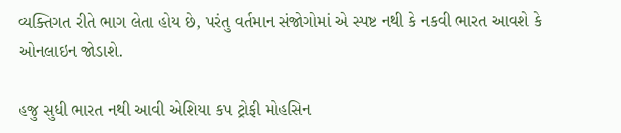વ્યક્તિગત રીતે ભાગ લેતા હોય છે, પરંતુ વર્તમાન સંજોગોમાં એ સ્પષ્ટ નથી કે નકવી ભારત આવશે કે ઓનલાઇન જોડાશે.

હજુ સુધી ભારત નથી આવી એશિયા કપ ટ્રોફી મોહસિન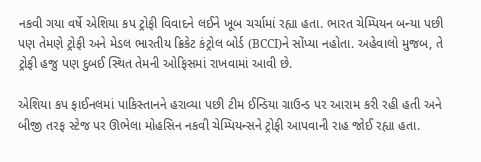નકવી ગયા વર્ષે એશિયા કપ ટ્રોફી વિવાદને લઈને ખૂબ ચર્ચામાં રહ્યા હતા. ભારત ચેમ્પિયન બન્યા પછી પણ તેમણે ટ્રોફી અને મેડલ ભારતીય ક્રિકેટ કંટ્રોલ બોર્ડ (BCCI)ને સોંપ્યા નહોતા. અહેવાલો મુજબ, તે ટ્રોફી હજુ પણ દુબઈ સ્થિત તેમની ઓફિસમાં રાખવામાં આવી છે.

એશિયા કપ ફાઈનલમાં પાકિસ્તાનને હરાવ્યા પછી ટીમ ઈન્ડિયા ગ્રાઉન્ડ પર આરામ કરી રહી હતી અને બીજી તરફ સ્ટેજ પર ઊભેલા મોહસિન નકવી ચેમ્પિયન્સને ટ્રોફી આપવાની રાહ જોઈ રહ્યા હતા.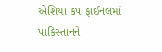એશિયા કપ ફાઈનલમાં પાકિસ્તાનને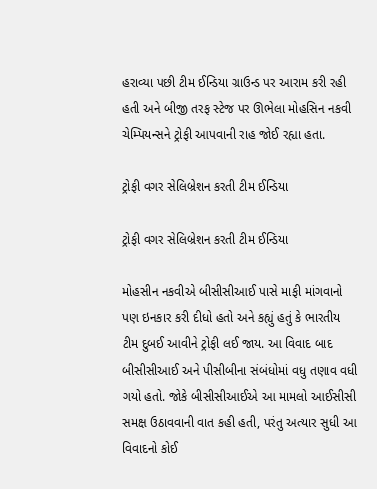હરાવ્યા પછી ટીમ ઈન્ડિયા ગ્રાઉન્ડ પર આરામ કરી રહી હતી અને બીજી તરફ સ્ટેજ પર ઊભેલા મોહસિન નકવી ચેમ્પિયન્સને ટ્રોફી આપવાની રાહ જોઈ રહ્યા હતા.

ટ્રોફી વગર સેલિબ્રેશન કરતી ટીમ ઈન્ડિયા

ટ્રોફી વગર સેલિબ્રેશન કરતી ટીમ ઈન્ડિયા

મોહસીન નકવીએ બીસીસીઆઈ પાસે માફી માંગવાનો પણ ઇનકાર કરી દીધો હતો અને કહ્યું હતું કે ભારતીય ટીમ દુબઈ આવીને ટ્રોફી લઈ જાય. આ વિવાદ બાદ બીસીસીઆઈ અને પીસીબીના સંબંધોમાં વધુ તણાવ વધી ગયો હતો. જોકે બીસીસીઆઈએ આ મામલો આઈસીસી સમક્ષ ઉઠાવવાની વાત કહી હતી, પરંતુ અત્યાર સુધી આ વિવાદનો કોઈ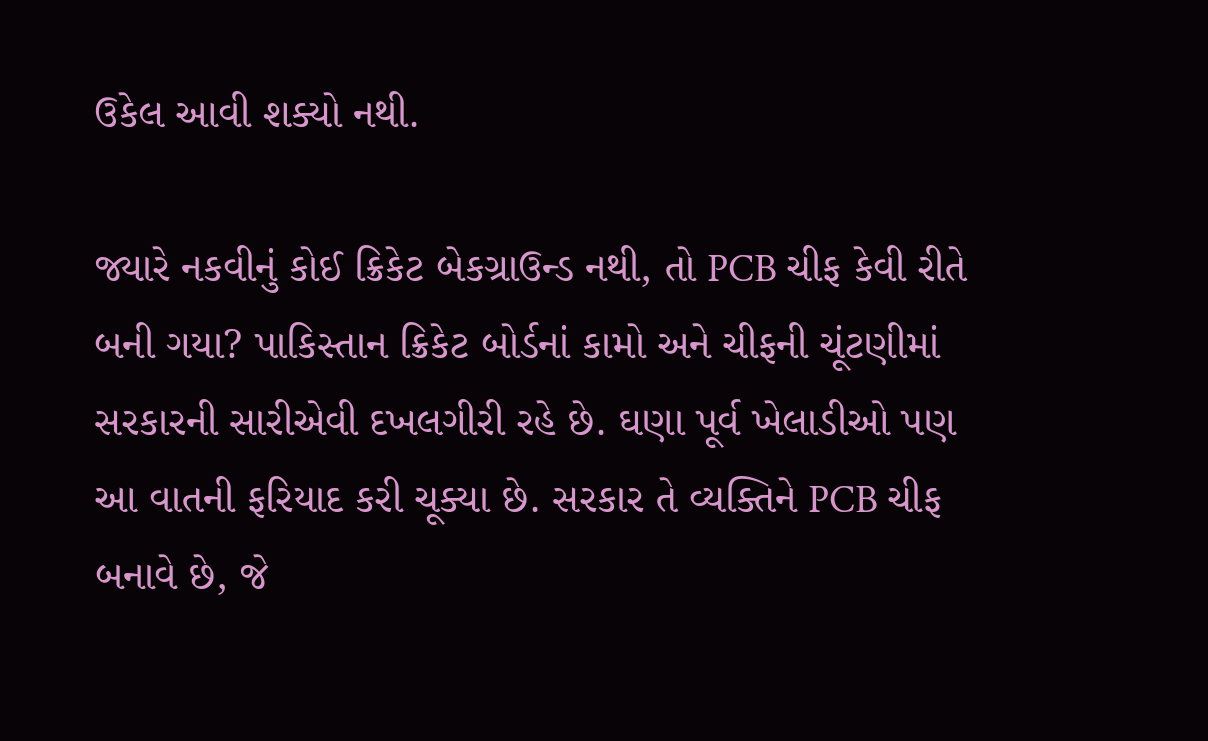ઉકેલ આવી શક્યો નથી.

જ્યારે નકવીનું કોઈ ક્રિકેટ બેકગ્રાઉન્ડ નથી, તો PCB ચીફ કેવી રીતે બની ગયા? પાકિસ્તાન ક્રિકેટ બોર્ડનાં કામો અને ચીફની ચૂંટણીમાં સરકારની સારીએવી દખલગીરી રહે છે. ઘણા પૂર્વ ખેલાડીઓ પણ આ વાતની ફરિયાદ કરી ચૂક્યા છે. સરકાર તે વ્યક્તિને PCB ચીફ બનાવે છે, જે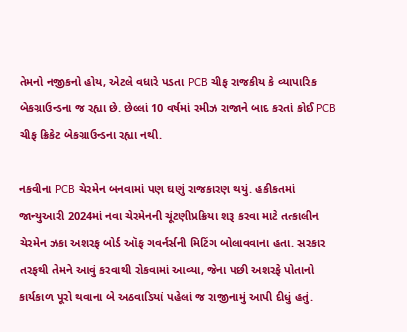તેમનો નજીકનો હોય, એટલે વધારે પડતા PCB ચીફ રાજકીય કે વ્યાપારિક બેકગ્રાઉન્ડના જ રહ્યા છે. છેલ્લાં 10 વર્ષમાં રમીઝ રાજાને બાદ કરતાં કોઈ PCB ચીફ ક્રિકેટ બેકગ્રાઉન્ડના રહ્યા નથી.

નકવીના PCB ચેરમેન બનવામાં પણ ઘણું રાજકારણ થયું. હકીકતમાં જાન્યુઆરી 2024માં નવા ચેરમેનની ચૂંટણીપ્રક્રિયા શરૂ કરવા માટે તત્કાલીન ચેરમેન ઝકા અશરફ બોર્ડ ઑફ ગવર્નર્સની મિટિંગ બોલાવવાના હતા. સરકાર તરફથી તેમને આવું કરવાથી રોકવામાં આવ્યા, જેના પછી અશરફે પોતાનો કાર્યકાળ પૂરો થવાના બે અઠવાડિયાં પહેલાં જ રાજીનામું આપી દીધું હતું.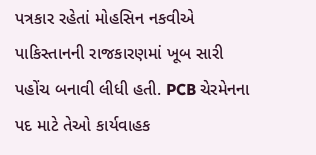પત્રકાર રહેતાં મોહસિન નકવીએ પાકિસ્તાનની રાજકારણમાં ખૂબ સારી પહોંચ બનાવી લીધી હતી. PCB ચેરમેનના પદ માટે તેઓ કાર્યવાહક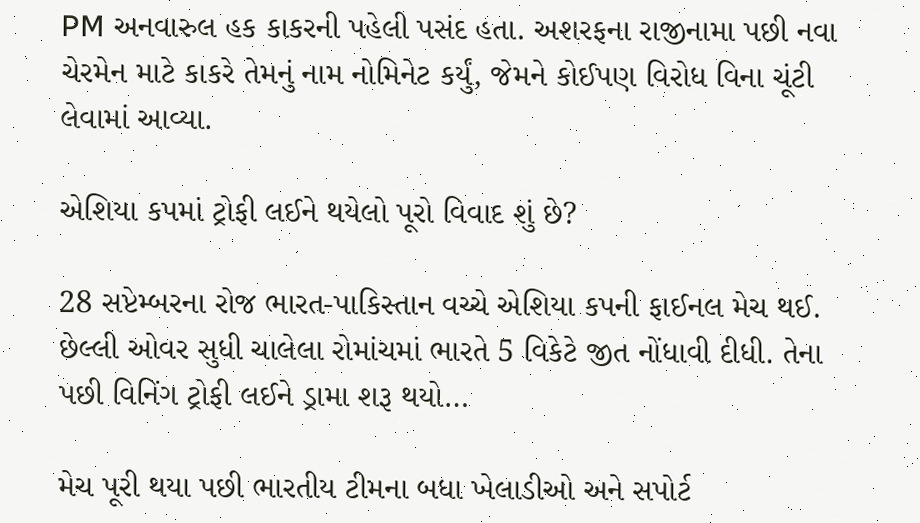PM અનવારુલ હક કાકરની પહેલી પસંદ હતા. અશરફના રાજીનામા પછી નવા ચેરમેન માટે કાકરે તેમનું નામ નોમિનેટ કર્યું, જેમને કોઈપણ વિરોધ વિના ચૂંટી લેવામાં આવ્યા.

એશિયા કપમાં ટ્રોફી લઈને થયેલો પૂરો વિવાદ શું છે?

28 સપ્ટેમ્બરના રોજ ભારત-પાકિસ્તાન વચ્ચે એશિયા કપની ફાઈનલ મેચ થઈ. છેલ્લી ઓવર સુધી ચાલેલા રોમાંચમાં ભારતે 5 વિકેટે જીત નોંધાવી દીધી. તેના પછી વિનિંગ ટ્રોફી લઈને ડ્રામા શરૂ થયો…

મેચ પૂરી થયા પછી ભારતીય ટીમના બધા ખેલાડીઓ અને સપોર્ટ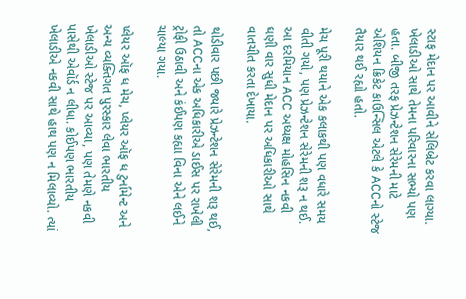સ્ટાફ મેદાન પર આવીને સેલિબ્રેટ કરવા લાગ્યા. ખેલાડીઓ સાથે તેમના પરિવારના સભ્યો પણ હતા. બીજી તરફ પ્રેઝન્ટેશન સેરેમની માટે એશિયન ક્રિકેટ કાઉન્સિલ એટલે કે ACCનો સ્ટેજ તૈયાર થઈ રહ્યો હતો.

મેચ પૂરી થયાને એક કલાકથી પણ વધારે સમય વીતી ગયો, પણ પ્રેઝન્ટેશન સેરેમની શરૂ ન થઈ. આ દરમિયાન ACC અધ્યક્ષ મોહસિન નકવી ઘણી વાર સુધી મેદાન પર અધિકારીઓ સાથે વાતચીત કરતા દેખાયા.

થોડીવાર પછી જ્યારે પ્રેઝન્ટેશન સેરેમની શરૂ થઈ, તો ACCના એક અધિકારીએ ડાઈસ પર રાખેલી ટ્રોફી ઉઠાવી અને કંઈપણ કહ્યા વિના એને લઈને ચાલ્યા ગયા.

પ્લેયર ઑફ ધ મેચ, પ્લેયર ઑફ ધ ટુર્નામેન્ટ અને અન્ય વ્યક્તિગત પુરસ્કાર લેવા ભારતીય ખેલાડીઓ સ્ટેજ પર આવ્યા, પણ તેમણે નકવી પાસેથી એવૉર્ડ ન લીધા. કોઈપણ ભારતીય ખેલાડીએ નકવી સાથે હાથ પણ ન મિલાવ્યો. ત્યાં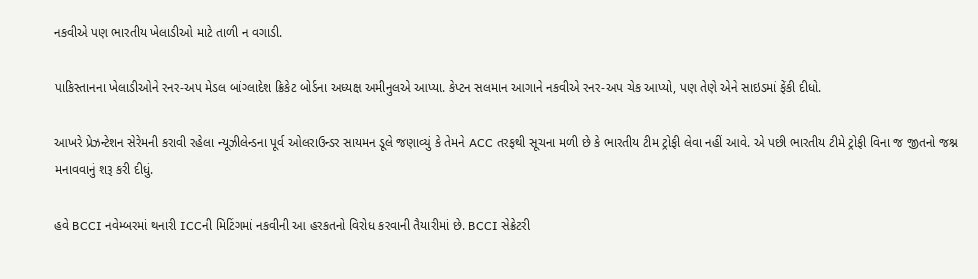નકવીએ પણ ભારતીય ખેલાડીઓ માટે તાળી ન વગાડી.

પાકિસ્તાનના ખેલાડીઓને રનર-અપ મેડલ બાંગ્લાદેશ ક્રિકેટ બોર્ડના અધ્યક્ષ અમીનુલએ આપ્યા. કેપ્ટન સલમાન આગાને નકવીએ રનર-અપ ચેક આપ્યો, પણ તેણે એને સાઇડમાં ફેંકી દીધો.

આખરે પ્રેઝન્ટેશન સેરેમની કરાવી રહેલા ન્યૂઝીલેન્ડના પૂર્વ ઓલરાઉન્ડર સાયમન ડૂલે જણાવ્યું કે તેમને ACC તરફથી સૂચના મળી છે કે ભારતીય ટીમ ટ્રોફી લેવા નહીં આવે. એ પછી ભારતીય ટીમે ટ્રોફી વિના જ જીતનો જશ્ન મનાવવાનું શરૂ કરી દીધું.

હવે BCCI નવેમ્બરમાં થનારી ICCની મિટિંગમાં નકવીની આ હરકતનો વિરોધ કરવાની તૈયારીમાં છે. BCCI સેક્રેટરી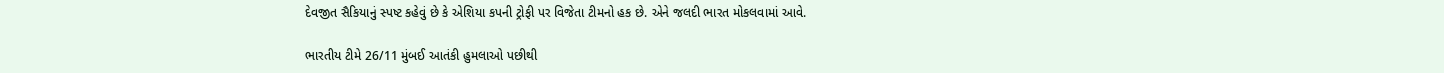દેવજીત સૈકિયાનું સ્પષ્ટ કહેવું છે કે એશિયા કપની ટ્રોફી પર વિજેતા ટીમનો હક છે. એને જલદી ભારત મોકલવામાં આવે.

ભારતીય ટીમે 26/11 મુંબઈ આતંકી હુમલાઓ પછીથી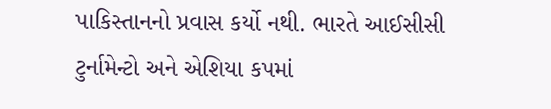પાકિસ્તાનનો પ્રવાસ કર્યો નથી. ભારતે આઈસીસી ટુર્નામેન્ટો અને એશિયા કપમાં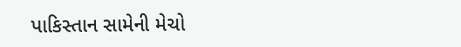પાકિસ્તાન સામેની મેચો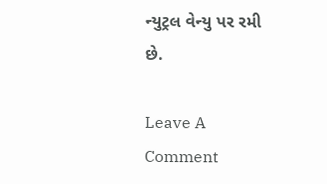ન્યુટ્રલ વેન્યુ પર રમી છે.

Leave A Comment